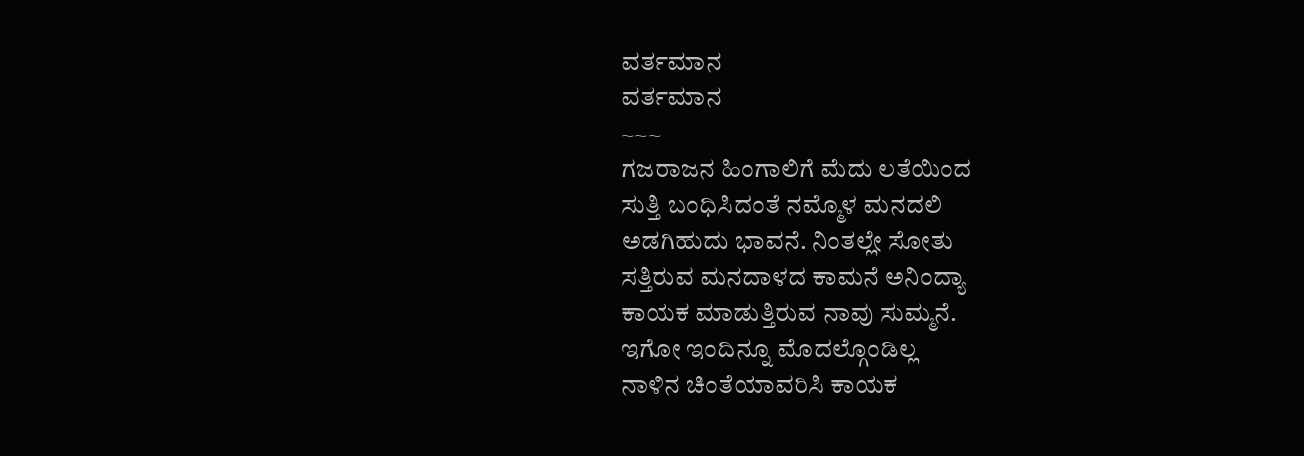ವರ್ತಮಾನ
ವರ್ತಮಾನ
~~~
ಗಜರಾಜನ ಹಿಂಗಾಲಿಗೆ ಮೆದು ಲತೆಯಿಂದ
ಸುತ್ತಿ ಬಂಧಿಸಿದಂತೆ ನಮ್ಮೊಳ ಮನದಲಿ
ಅಡಗಿಹುದು ಭಾವನೆ. ನಿಂತಲ್ಲೇ ಸೋತು
ಸತ್ತಿರುವ ಮನದಾಳದ ಕಾಮನೆ ಅನಿಂದ್ಯಾ
ಕಾಯಕ ಮಾಡುತ್ತಿರುವ ನಾವು ಸುಮ್ಮನೆ.
ಇಗೋ ಇಂದಿನ್ನೂ ಮೊದಲ್ಗೊಂಡಿಲ್ಲ
ನಾಳಿನ ಚಿಂತೆಯಾವರಿಸಿ ಕಾಯಕ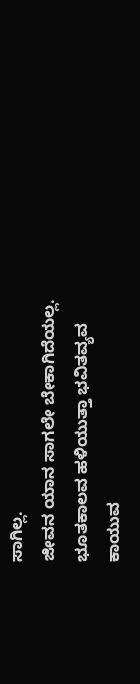ಸಾಗಿಲ್ಲ.
ಜೀವನ ಯಾನ ಸಾಗಲೇ ಬೇಕಾಗಿದೆಯಲ್ಲ.
ಭೂತಕಾಲವ ಹಳಿಯುತ್ತಾ ಭವಿತವ್ಯವ
ಕಾಯುವ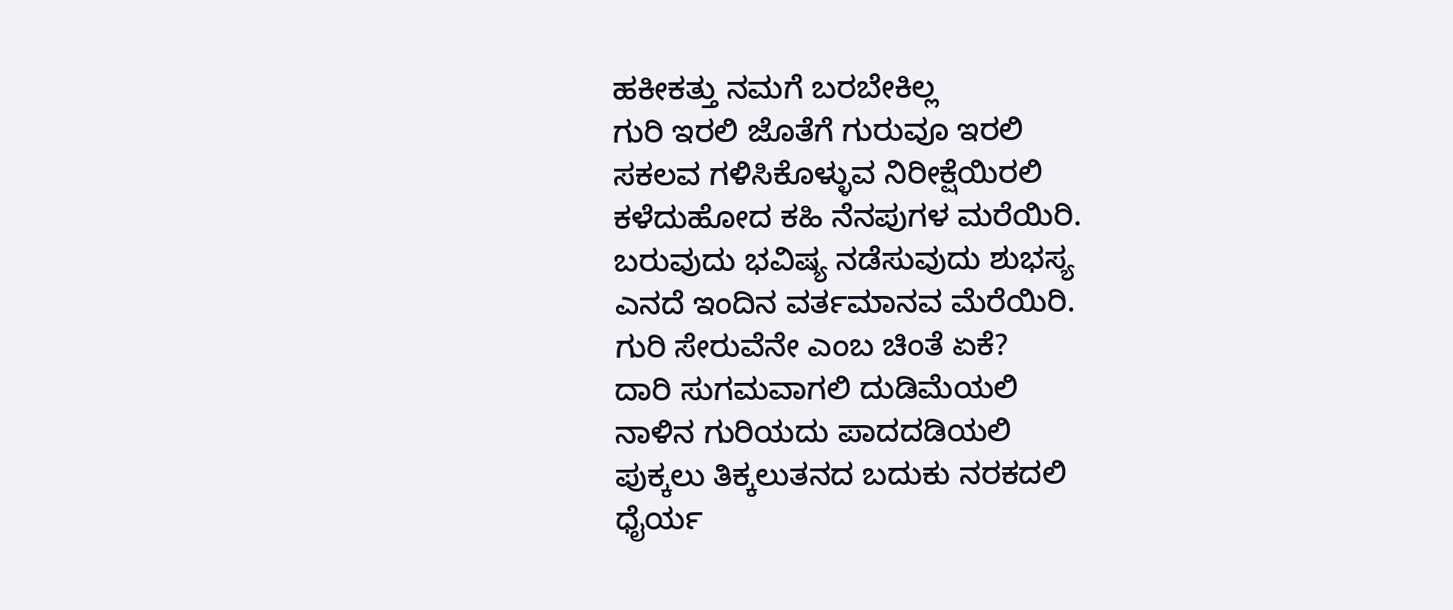ಹಕೀಕತ್ತು ನಮಗೆ ಬರಬೇಕಿಲ್ಲ
ಗುರಿ ಇರಲಿ ಜೊತೆಗೆ ಗುರುವೂ ಇರಲಿ
ಸಕಲವ ಗಳಿಸಿಕೊಳ್ಳುವ ನಿರೀಕ್ಷೆಯಿರಲಿ
ಕಳೆದುಹೋದ ಕಹಿ ನೆನಪುಗಳ ಮರೆಯಿರಿ.
ಬರುವುದು ಭವಿಷ್ಯ ನಡೆಸುವುದು ಶುಭಸ್ಯ
ಎನದೆ ಇಂದಿನ ವರ್ತಮಾನವ ಮೆರೆಯಿರಿ.
ಗುರಿ ಸೇರುವೆನೇ ಎಂಬ ಚಿಂತೆ ಏಕೆ?
ದಾರಿ ಸುಗಮವಾಗಲಿ ದುಡಿಮೆಯಲಿ
ನಾಳಿನ ಗುರಿಯದು ಪಾದದಡಿಯಲಿ
ಪುಕ್ಕಲು ತಿಕ್ಕಲುತನದ ಬದುಕು ನರಕದಲಿ
ಧೈರ್ಯ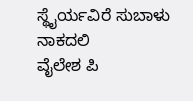ಸ್ಥೈರ್ಯವಿರೆ ಸುಬಾಳು ನಾಕದಲಿ
ವೈಲೇಶ ಪಿ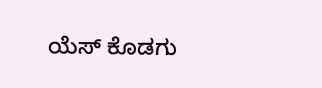ಯೆಸ್ ಕೊಡಗು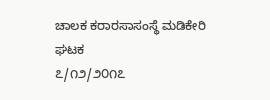ಚಾಲಕ ಕರಾರಸಾಸಂಸ್ಥೆ ಮಡಿಕೇರಿ ಘಟಕ
೭/೧೨/೨೦೧೭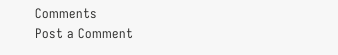Comments
Post a Comment